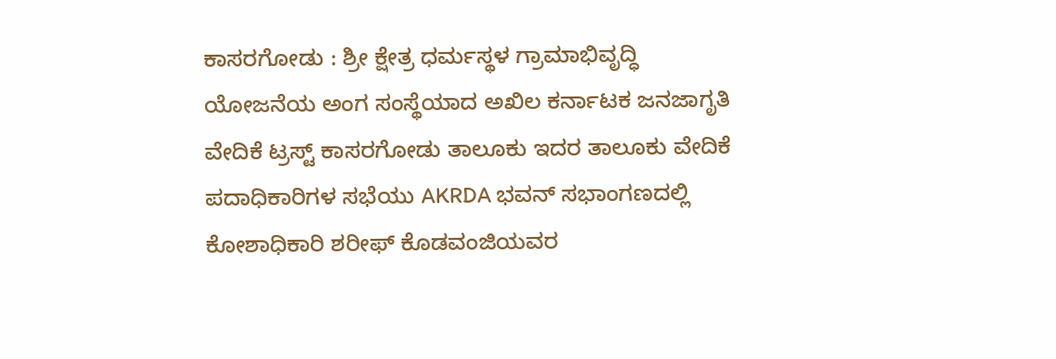ಕಾಸರಗೋಡು : ಶ್ರೀ ಕ್ಷೇತ್ರ ಧರ್ಮಸ್ಥಳ ಗ್ರಾಮಾಭಿವೃದ್ಧಿ ಯೋಜನೆಯ ಅಂಗ ಸಂಸ್ಥೆಯಾದ ಅಖಿಲ ಕರ್ನಾಟಕ ಜನಜಾಗೃತಿ ವೇದಿಕೆ ಟ್ರಸ್ಟ್ ಕಾಸರಗೋಡು ತಾಲೂಕು ಇದರ ತಾಲೂಕು ವೇದಿಕೆ ಪದಾಧಿಕಾರಿಗಳ ಸಭೆಯು AKRDA ಭವನ್ ಸಭಾಂಗಣದಲ್ಲಿ ಕೋಶಾಧಿಕಾರಿ ಶರೀಫ್ ಕೊಡವಂಜಿಯವರ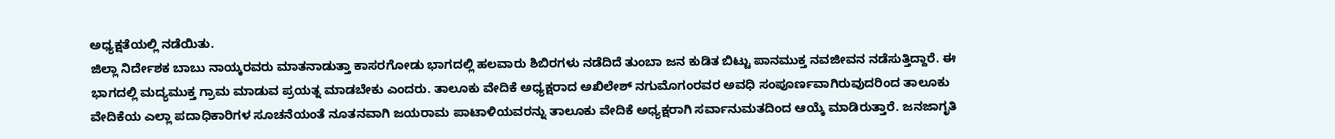ಅಧ್ಯಕ್ಷತೆಯಲ್ಲಿ ನಡೆಯಿತು.
ಜಿಲ್ಲಾ ನಿರ್ದೇಶಕ ಬಾಬು ನಾಯ್ಕರವರು ಮಾತನಾಡುತ್ತಾ ಕಾಸರಗೋಡು ಭಾಗದಲ್ಲಿ ಹಲವಾರು ಶಿಬಿರಗಳು ನಡೆದಿದೆ ತುಂಬಾ ಜನ ಕುಡಿತ ಬಿಟ್ಟು ಪಾನಮುಕ್ತ ನವಜೀವನ ನಡೆಸುತ್ತಿದ್ದಾರೆ. ಈ ಭಾಗದಲ್ಲಿ ಮದ್ಯಮುಕ್ತ ಗ್ರಾಮ ಮಾಡುವ ಪ್ರಯತ್ನ ಮಾಡಬೇಕು ಎಂದರು. ತಾಲೂಕು ವೇದಿಕೆ ಅಧ್ಯಕ್ಷರಾದ ಅಖಿಲೇಶ್ ನಗುಮೊಗಂರವರ ಅವಧಿ ಸಂಪೂರ್ಣವಾಗಿರುವುದರಿಂದ ತಾಲೂಕು ವೇದಿಕೆಯ ಎಲ್ಲಾ ಪದಾಧಿಕಾರಿಗಳ ಸೂಚನೆಯಂತೆ ನೂತನವಾಗಿ ಜಯರಾಮ ಪಾಟಾಳಿಯವರನ್ನು ತಾಲೂಕು ವೇದಿಕೆ ಅಧ್ಯಕ್ಷರಾಗಿ ಸರ್ವಾನುಮತದಿಂದ ಆಯ್ಕೆ ಮಾಡಿರುತ್ತಾರೆ. ಜನಜಾಗೃತಿ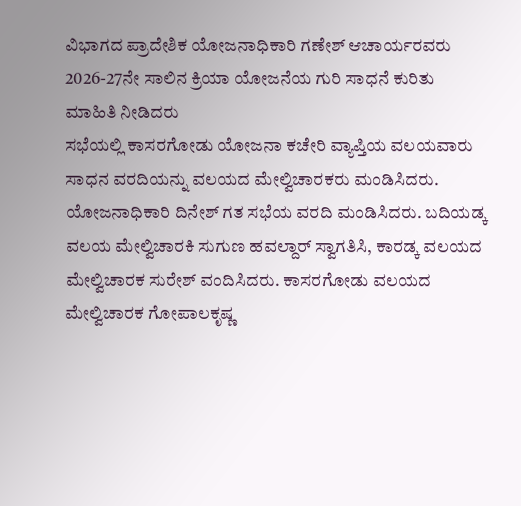ವಿಭಾಗದ ಪ್ರಾದೇಶಿಕ ಯೋಜನಾಧಿಕಾರಿ ಗಣೇಶ್ ಆಚಾರ್ಯರವರು 2026-27ನೇ ಸಾಲಿನ ಕ್ರಿಯಾ ಯೋಜನೆಯ ಗುರಿ ಸಾಧನೆ ಕುರಿತು ಮಾಹಿತಿ ನೀಡಿದರು
ಸಭೆಯಲ್ಲಿ ಕಾಸರಗೋಡು ಯೋಜನಾ ಕಚೇರಿ ವ್ಯಾಪ್ತಿಯ ವಲಯವಾರು ಸಾಧನ ವರದಿಯನ್ನು ವಲಯದ ಮೇಲ್ವಿಚಾರಕರು ಮಂಡಿಸಿದರು. ಯೋಜನಾಧಿಕಾರಿ ದಿನೇಶ್ ಗತ ಸಭೆಯ ವರದಿ ಮಂಡಿಸಿದರು. ಬದಿಯಡ್ಕ ವಲಯ ಮೇಲ್ವಿಚಾರಕಿ ಸುಗುಣ ಹವಲ್ದಾರ್ ಸ್ವಾಗತಿಸಿ, ಕಾರಡ್ಕ ವಲಯದ ಮೇಲ್ವಿಚಾರಕ ಸುರೇಶ್ ವಂದಿಸಿದರು. ಕಾಸರಗೋಡು ವಲಯದ ಮೇಲ್ವಿಚಾರಕ ಗೋಪಾಲಕೃಷ್ಣ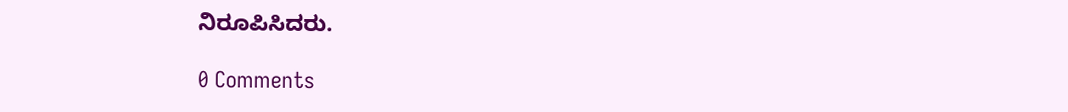ನಿರೂಪಿಸಿದರು.

0 Comments